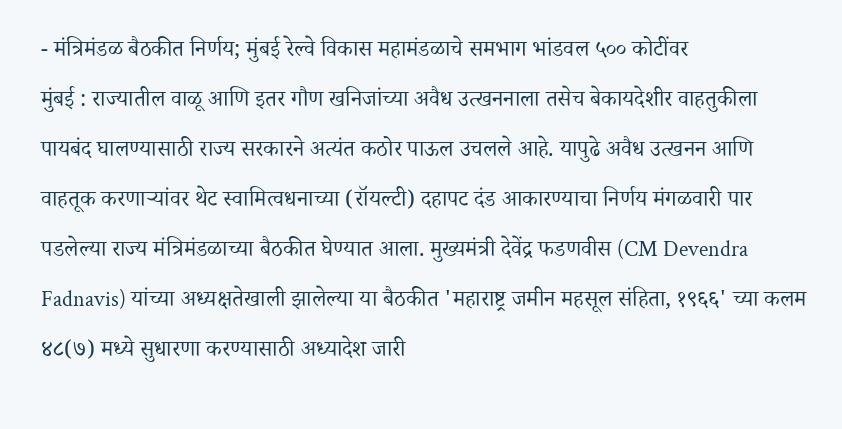- मंत्रिमंडळ बैठकीत निर्णय; मुंबई रेल्वे विकास महामंडळाचे समभाग भांडवल ५०० कोटींवर
मुंबई : राज्यातील वाळू आणि इतर गौण खनिजांच्या अवैध उत्खननाला तसेच बेकायदेशीर वाहतुकीला पायबंद घालण्यासाठी राज्य सरकारने अत्यंत कठोर पाऊल उचलले आहे. यापुढे अवैध उत्खनन आणि वाहतूक करणाऱ्यांवर थेट स्वामित्वधनाच्या (रॉयल्टी) दहापट दंड आकारण्याचा निर्णय मंगळवारी पार पडलेल्या राज्य मंत्रिमंडळाच्या बैठकीत घेण्यात आला. मुख्यमंत्री देवेंद्र फडणवीस (CM Devendra Fadnavis) यांच्या अध्यक्षतेखाली झालेल्या या बैठकीत 'महाराष्ट्र जमीन महसूल संहिता, १९६६' च्या कलम ४८(७) मध्ये सुधारणा करण्यासाठी अध्यादेश जारी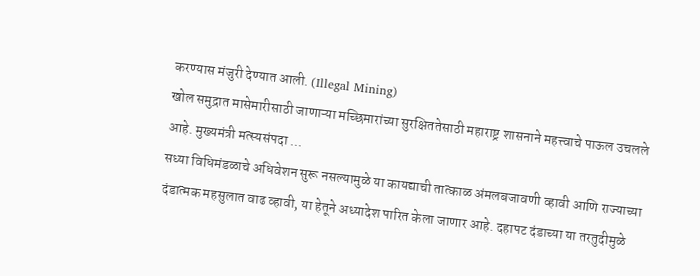करण्यास मंजुरी देण्यात आली. (Illegal Mining)
खोल समुद्रात मासेमारीसाठी जाणाऱ्या मच्छिमारांच्या सुरक्षिततेसाठी महाराष्ट्र शासनाने महत्त्वाचे पाऊल उचलले आहे. मुख्यमंत्री मत्स्यसंपदा ...
सध्या विधिमंडळाचे अधिवेशन सुरू नसल्यामुळे या कायद्याची तात्काळ अंमलबजावणी व्हावी आणि राज्याच्या दंडात्मक महसुलात वाढ व्हावी, या हेतूने अध्यादेश पारित केला जाणार आहे. दहापट दंडाच्या या तरतुदीमुळे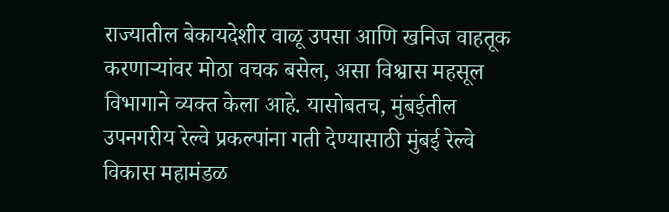राज्यातील बेकायदेशीर वाळू उपसा आणि खनिज वाहतूक करणाऱ्यांवर मोठा वचक बसेल, असा विश्वास महसूल विभागाने व्यक्त केला आहे. यासोबतच, मुंबईतील उपनगरीय रेल्वे प्रकल्पांना गती देण्यासाठी मुंबई रेल्वे विकास महामंडळ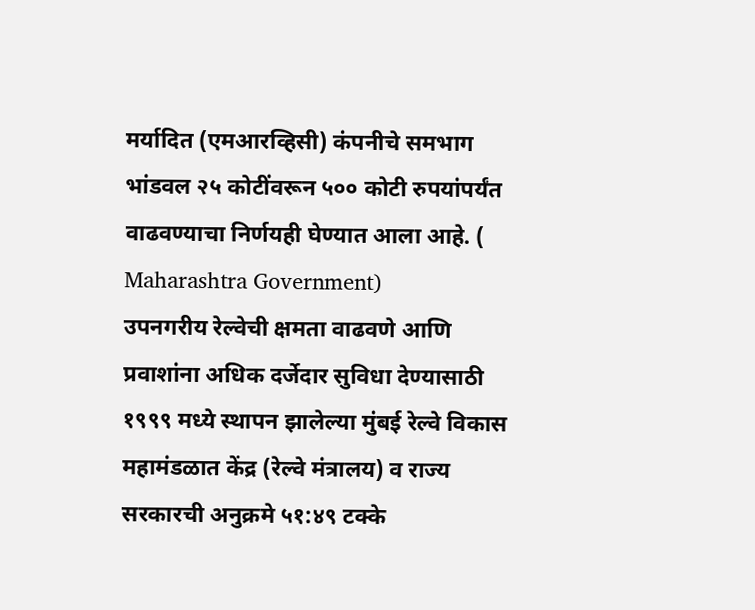मर्यादित (एमआरव्हिसी) कंपनीचे समभाग भांडवल २५ कोटींवरून ५०० कोटी रुपयांपर्यंत वाढवण्याचा निर्णयही घेण्यात आला आहे. ( Maharashtra Government)
उपनगरीय रेल्वेची क्षमता वाढवणे आणि प्रवाशांना अधिक दर्जेदार सुविधा देण्यासाठी १९९९ मध्ये स्थापन झालेल्या मुंबई रेल्वे विकास महामंडळात केंद्र (रेल्वे मंत्रालय) व राज्य सरकारची अनुक्रमे ५१:४९ टक्के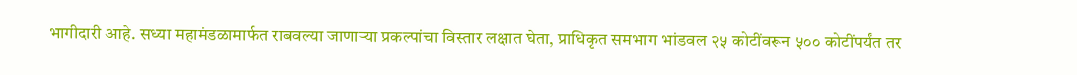भागीदारी आहे. सध्या महामंडळामार्फत राबवल्या जाणाऱ्या प्रकल्पांचा विस्तार लक्षात घेता, प्राधिकृत समभाग भांडवल २५ कोटींवरून ५०० कोटींपर्यंत तर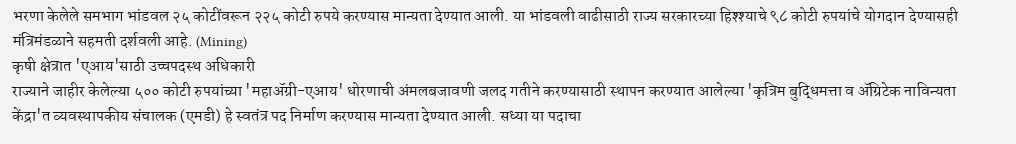भरणा केलेले समभाग भांडवल २५ कोटींवरून २२५ कोटी रुपये करण्यास मान्यता देण्यात आली. या भांडवली वाढीसाठी राज्य सरकारच्या हिश्श्याचे ९८ कोटी रुपयांचे योगदान देण्यासही मंत्रिमंडळाने सहमती दर्शवली आहे. (Mining)
कृषी क्षेत्रात 'एआय'साठी उच्चपदस्थ अधिकारी
राज्याने जाहीर केलेल्या ५०० कोटी रुपयांच्या 'महाॲग्री-एआय' धोरणाची अंमलबजावणी जलद गतीने करण्यासाठी स्थापन करण्यात आलेल्या 'कृत्रिम बुद्धिमत्ता व ॲग्रिटेक नाविन्यता केंद्रा'त व्यवस्थापकीय संचालक (एमडी) हे स्वतंत्र पद निर्माण करण्यास मान्यता देण्यात आली. सध्या या पदाचा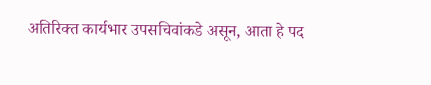अतिरिक्त कार्यभार उपसचिवांकडे असून, आता हे पद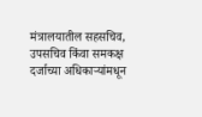मंत्रालयातील सहसचिव, उपसचिव किंवा समकक्ष दर्जाच्या अधिकाऱ्यांमधून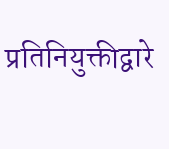प्रतिनियुक्तीद्वारे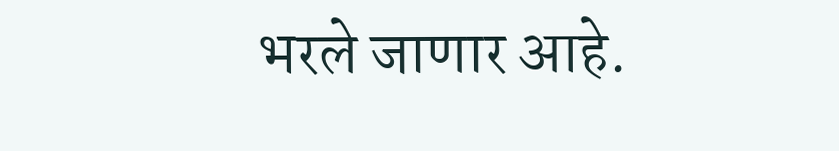भरले जाणार आहे.